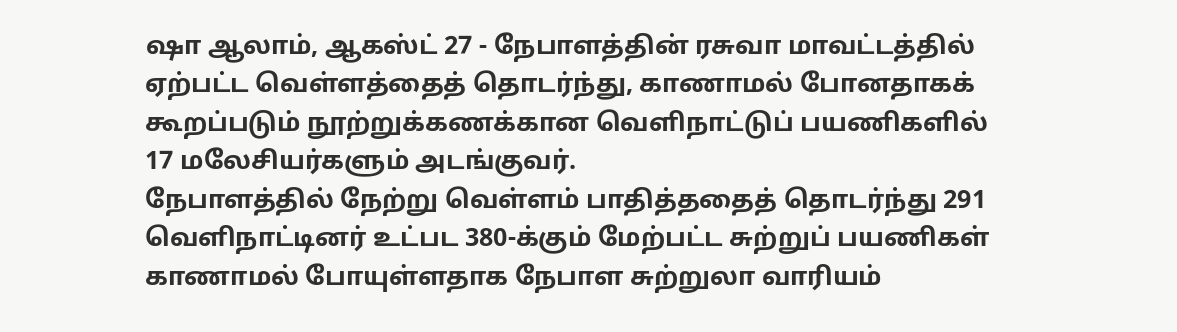ஷா ஆலாம், ஆகஸ்ட் 27 - நேபாளத்தின் ரசுவா மாவட்டத்தில் ஏற்பட்ட வெள்ளத்தைத் தொடர்ந்து, காணாமல் போனதாகக் கூறப்படும் நூற்றுக்கணக்கான வெளிநாட்டுப் பயணிகளில் 17 மலேசியர்களும் அடங்குவர்.
நேபாளத்தில் நேற்று வெள்ளம் பாதித்ததைத் தொடர்ந்து 291 வெளிநாட்டினர் உட்பட 380-க்கும் மேற்பட்ட சுற்றுப் பயணிகள் காணாமல் போயுள்ளதாக நேபாள சுற்றுலா வாரியம்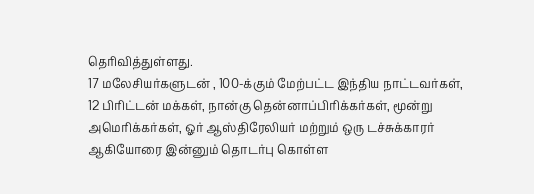தெரிவித்துள்ளது.
17 மலேசியர்களுடன் , 100-க்கும் மேற்பட்ட இந்திய நாட்டவர்கள், 12 பிரிட்டன் மக்கள், நான்கு தென்னாப்பிரிக்கர்கள், மூன்று அமெரிக்கர்கள், ஓர் ஆஸ்திரேலியர் மற்றும் ஒரு டச்சுக்காரர் ஆகியோரை இன்னும் தொடர்பு கொள்ள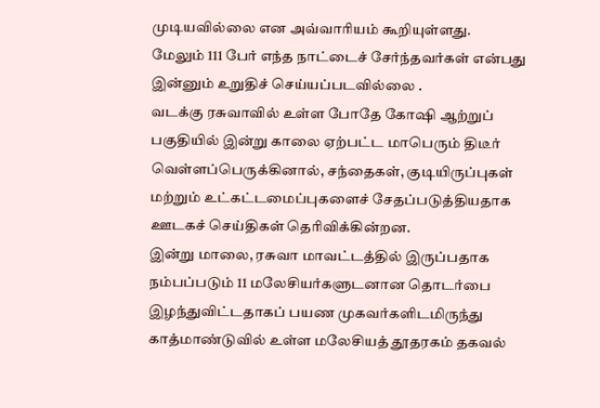முடியவில்லை என அவ்வாரியம் கூறியுள்ளது.
மேலும் 111 பேர் எந்த நாட்டைச் சேர்ந்தவர்கள் என்பது இன்னும் உறுதிச் செய்யப்படவில்லை .
வடக்கு ரசுவாவில் உள்ள போதே கோஷி ஆற்றுப் பகுதியில் இன்று காலை ஏற்பட்ட மாபெரும் திடீர் வெள்ளப்பெருக்கினால், சந்தைகள், குடியிருப்புகள் மற்றும் உட்கட்டமைப்புகளைச் சேதப்படுத்தியதாக ஊடகச் செய்திகள் தெரிவிக்கின்றன.
இன்று மாலை, ரசுவா மாவட்டத்தில் இருப்பதாக நம்பப்படும் 11 மலேசியர்களுடனான தொடர்பை இழந்துவிட்டதாகப் பயண முகவர்களிடமிருந்து காத்மாண்டுவில் உள்ள மலேசியத் தூதரகம் தகவல்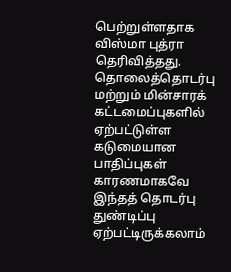பெற்றுள்ளதாக விஸ்மா புத்ரா தெரிவித்தது.
தொலைத்தொடர்பு மற்றும் மின்சாரக் கட்டமைப்புகளில் ஏற்பட்டுள்ள கடுமையான பாதிப்புகள் காரணமாகவே இந்தத் தொடர்பு துண்டிப்பு ஏற்பட்டிருக்கலாம்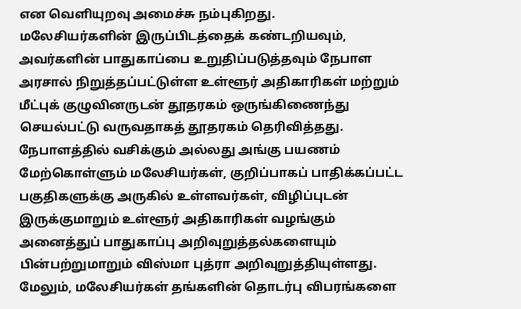என வெளியுறவு அமைச்சு நம்புகிறது.
மலேசியர்களின் இருப்பிடத்தைக் கண்டறியவும், அவர்களின் பாதுகாப்பை உறுதிப்படுத்தவும் நேபாள அரசால் நிறுத்தப்பட்டுள்ள உள்ளூர் அதிகாரிகள் மற்றும் மீட்புக் குழுவினருடன் தூதரகம் ஒருங்கிணைந்து செயல்பட்டு வருவதாகத் தூதரகம் தெரிவித்தது.
நேபாளத்தில் வசிக்கும் அல்லது அங்கு பயணம் மேற்கொள்ளும் மலேசியர்கள், குறிப்பாகப் பாதிக்கப்பட்ட பகுதிகளுக்கு அருகில் உள்ளவர்கள், விழிப்புடன் இருக்குமாறும் உள்ளூர் அதிகாரிகள் வழங்கும் அனைத்துப் பாதுகாப்பு அறிவுறுத்தல்களையும் பின்பற்றுமாறும் விஸ்மா புத்ரா அறிவுறுத்தியுள்ளது.
மேலும், மலேசியர்கள் தங்களின் தொடர்பு விபரங்களை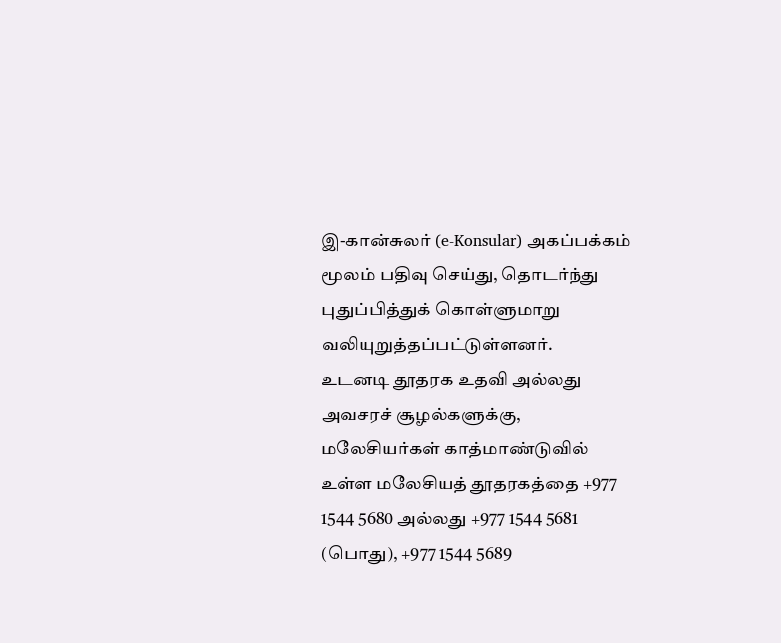இ-கான்சுலர் (e-Konsular) அகப்பக்கம் மூலம் பதிவு செய்து, தொடர்ந்து புதுப்பித்துக் கொள்ளுமாறு வலியுறுத்தப்பட்டுள்ளனர்.
உடனடி தூதரக உதவி அல்லது அவசரச் சூழல்களுக்கு, மலேசியர்கள் காத்மாண்டுவில் உள்ள மலேசியத் தூதரகத்தை +977 1544 5680 அல்லது +977 1544 5681 (பொது), +977 1544 5689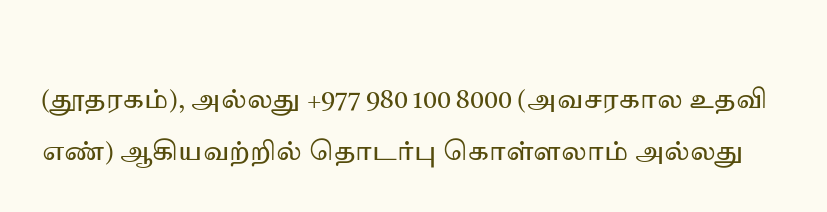(தூதரகம்), அல்லது +977 980 100 8000 (அவசரகால உதவி எண்) ஆகியவற்றில் தொடர்பு கொள்ளலாம் அல்லது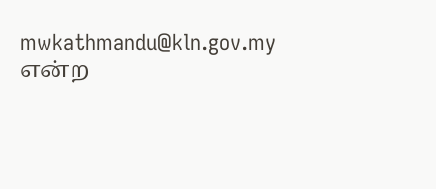mwkathmandu@kln.gov.my என்ற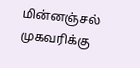மின்னஞ்சல் முகவரிக்கு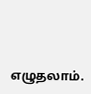எழுதலாம்.